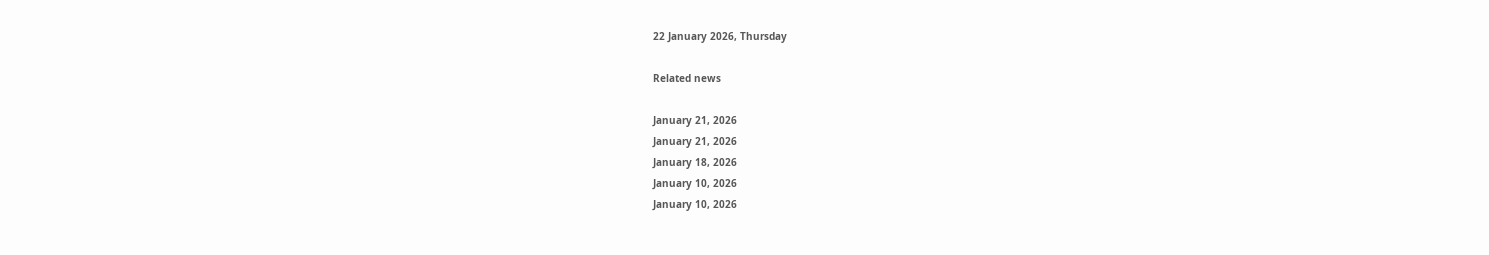22 January 2026, Thursday

Related news

January 21, 2026
January 21, 2026
January 18, 2026
January 10, 2026
January 10, 2026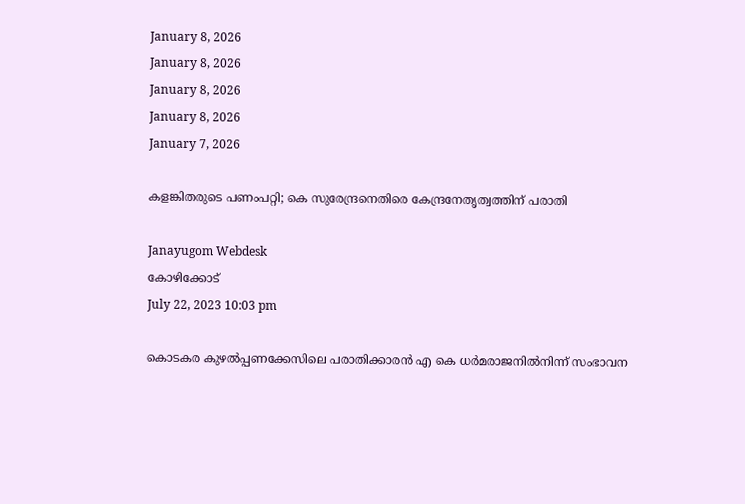January 8, 2026
January 8, 2026
January 8, 2026
January 8, 2026
January 7, 2026

കളങ്കിതരുടെ പണംപറ്റി; കെ സുരേന്ദ്രനെതിരെ കേന്ദ്രനേതൃത്വത്തിന് പരാതി

Janayugom Webdesk
കോഴിക്കോട്
July 22, 2023 10:03 pm

കൊടകര കുഴൽപ്പണക്കേസിലെ പരാതിക്കാരൻ എ കെ ധർമരാജനിൽനിന്ന്‌ സംഭാവന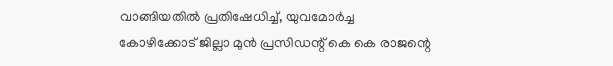വാങ്ങിയതിൽ പ്രതിഷേധിച്ച്, യുവമോർച്ച കോഴിക്കോട്‌ ജില്ലാ മുൻ പ്രസിഡന്റ്‌ കെ കെ രാജന്റെ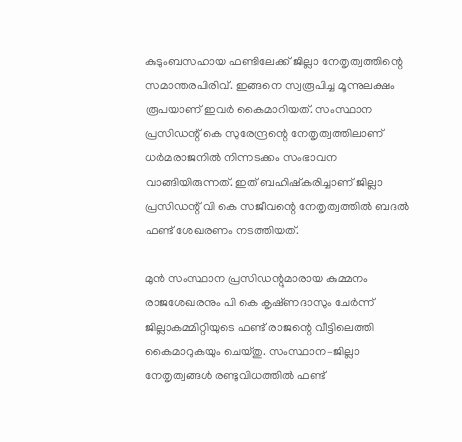കുടുംബസഹായ ഫണ്ടിലേക്ക്‌ ജില്ലാ നേതൃത്വത്തിന്റെ സമാന്തരപിരിവ്. ഇങ്ങനെ സ്വരൂപിച്ച മൂന്നുലക്ഷം രൂപയാണ്‌ ഇവർ കൈമാറിയത്‌. സംസ്ഥാന പ്രസിഡന്റ്‌ കെ സുരേന്ദ്രന്റെ നേതൃത്വത്തിലാണ് ധർമരാജനിൽ നിന്നടക്കം സംഭാവന വാങ്ങിയിരുന്നത്. ഇത്‌ ബഹിഷ്കരിച്ചാണ്‌ ജില്ലാ പ്രസിഡന്റ്‌ വി കെ സജീവന്റെ നേതൃത്വത്തിൽ ബദൽ ഫണ്ട്‌ ശേഖരണം നടത്തിയത്.

മുൻ സംസ്ഥാന പ്രസിഡന്റുമാരായ കുമ്മനം രാജശേഖരനും പി കെ കൃഷ്‌ണദാസും ചേർന്ന്‌ ജില്ലാകമ്മിറ്റിയുടെ ഫണ്ട്‌ രാജന്റെ വീട്ടിലെത്തി കൈമാറുകയും ചെയ്തു. സംസ്ഥാന–ജില്ലാ നേതൃത്വങ്ങൾ രണ്ടുവിധത്തിൽ ഫണ്ട്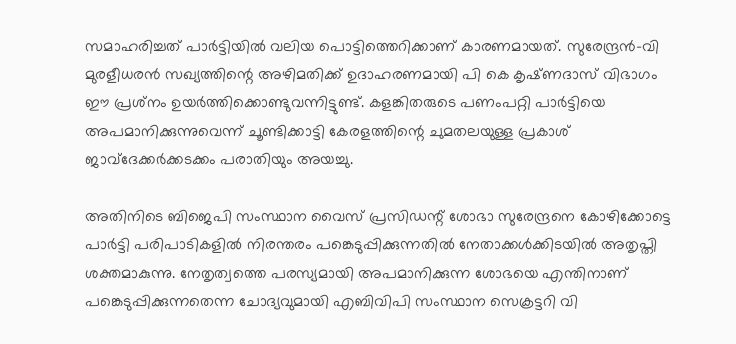സമാഹരിച്ചത് പാര്‍ട്ടിയില്‍ വലിയ പൊട്ടിത്തെറിക്കാണ് കാരണമായത്. സുരേന്ദ്രൻ–വി മുരളീധരൻ സഖ്യത്തിന്റെ അഴിമതിക്ക്‌ ഉദാഹരണമായി പി കെ കൃഷ്‌ണദാസ്‌ വിഭാഗം ഈ പ്രശ്‌നം ഉയർത്തിക്കൊണ്ടുവന്നിട്ടുണ്ട്‌. കളങ്കിതരുടെ പണംപറ്റി പാർട്ടിയെ അപമാനിക്കുന്നുവെന്ന് ചൂണ്ടിക്കാട്ടി കേരളത്തിന്റെ ചുമതലയുള്ള പ്രകാശ്‌ ജാവ്‌ദേക്കർക്കടക്കം പരാതിയും അയച്ചു.

അതിനിടെ ബിജെപി സംസ്ഥാന വൈസ് പ്രസിഡന്റ് ശോഭാ സുരേന്ദ്രനെ കോഴിക്കോട്ടെ പാർട്ടി പരിപാടികളിൽ നിരന്തരം പങ്കെടുപ്പിക്കുന്നതിൽ നേതാക്കള്‍ക്കിടയില്‍ അതൃപ്തി ശക്തമാകുന്നു. നേതൃത്വത്തെ പരസ്യമായി അപമാനിക്കുന്ന ശോഭയെ എന്തിനാണ് പങ്കെടുപ്പിക്കുന്നതെന്ന ചോദ്യവുമായി എബിവിപി സംസ്ഥാന സെക്രട്ടറി വി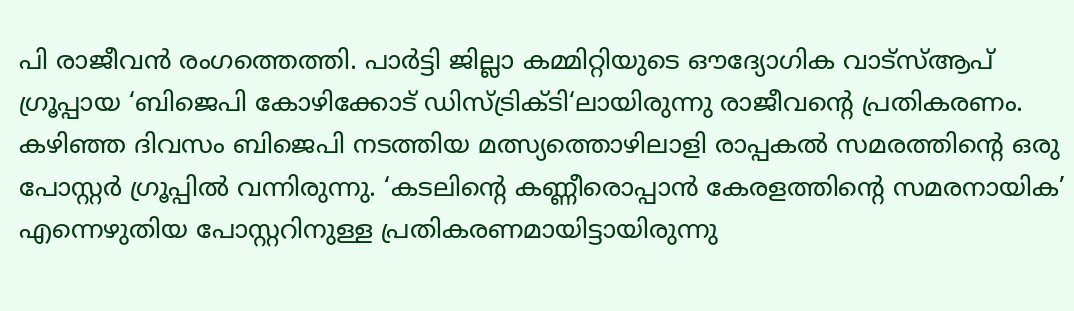പി രാജീവൻ രംഗത്തെത്തി. പാർട്ടി ജില്ലാ കമ്മിറ്റിയുടെ ഔദ്യോഗിക വാട്സ്ആപ് ഗ്രൂപ്പായ ‘ബിജെപി കോഴിക്കോട് ഡിസ്ട്രിക്ടി‘ലായിരുന്നു രാജീവന്റെ പ്രതികരണം. കഴിഞ്ഞ ദിവസം ബിജെപി നടത്തിയ മത്സ്യത്തൊഴിലാളി രാപ്പകൽ സമരത്തിന്റെ ഒരു പോസ്റ്റർ ഗ്രൂപ്പിൽ വന്നിരുന്നു. ‘കടലിന്റെ കണ്ണീരൊപ്പാൻ കേരളത്തിന്റെ സമരനായിക’ എന്നെഴുതിയ പോസ്റ്ററിനുള്ള പ്രതികരണമായിട്ടായിരുന്നു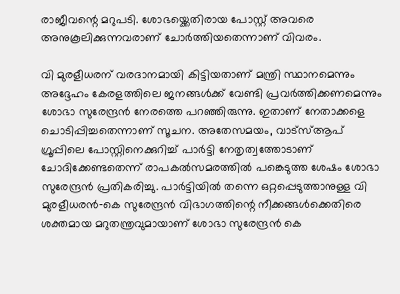രാജീവന്റെ മറുപടി. ശോഭയ്ക്കെതിരായ പോസ്റ്റ് അവരെ അനുകൂലിക്കുന്നവരാണ് ചോർത്തിയതെന്നാണ് വിവരം.

വി മുരളീധരന് വരദാനമായി കിട്ടിയതാണ് മന്ത്രി സ്ഥാനമെന്നും അദ്ദേഹം കേരളത്തിലെ ജനങ്ങൾക്ക് വേണ്ടി പ്രവർത്തിക്കണമെന്നും ശോഭാ സുരേന്ദ്രൻ നേരത്തെ പറഞ്ഞിരുന്നു. ഇതാണ് നേതാക്കളെ ചൊടിപ്പിച്ചതെന്നാണ് സൂചന. അതേസമയം, വാട്സ്ആപ് ഗ്രൂപ്പിലെ പോസ്റ്റിനെക്കുറിച്ച് പാർട്ടി നേതൃത്വത്തോടാണ് ചോദിക്കേണ്ടതെന്ന് രാപകൽസമരത്തിൽ പങ്കെടുത്ത ശേഷം ശോഭാ സുരേന്ദ്രൻ പ്രതികരിച്ചു. പാർട്ടിയിൽ തന്നെ ഒറ്റപ്പെടുത്താനുള്ള വി മുരളീധരൻ‑കെ സുരേന്ദ്രൻ വിഭാഗത്തിന്റെ നീക്കങ്ങള്‍ക്കെതിരെ ശക്തമായ മറുതന്ത്രവുമായാണ് ശോഭാ സുരേന്ദ്രന്‍ കെ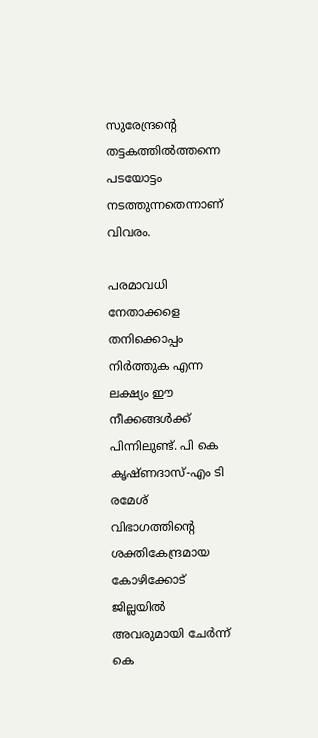സുരേന്ദ്രന്റെ തട്ടകത്തില്‍ത്തന്നെ പടയോട്ടം നടത്തുന്നതെന്നാണ് വിവരം.

പരമാവധി നേതാക്കളെ തനിക്കൊപ്പം നിര്‍ത്തുക എന്ന ലക്ഷ്യം ഈ നീക്കങ്ങള്‍ക്ക് പിന്നിലുണ്ട്. പി കെ കൃഷ്ണദാസ്-എം ടി രമേശ് വിഭാഗത്തിന്റെ ശക്തികേന്ദ്രമായ കോഴിക്കോട് ജില്ലയില്‍ അവരുമായി ചേര്‍ന്ന് കെ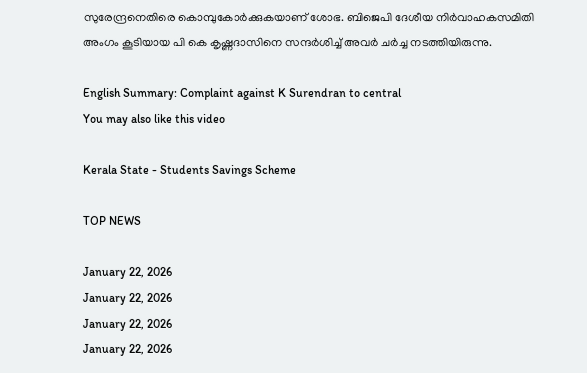സുരേന്ദ്രനെതിരെ കൊമ്പുകോര്‍ക്കുകയാണ് ശോഭ. ബിജെപി ദേശീയ നിർവാഹകസമിതി അംഗം കൂടിയായ പി കെ കൃഷ്ണദാസിനെ സന്ദര്‍ശിച്ച് അവര്‍ ചര്‍ച്ച നടത്തിയിരുന്നു.

English Summary: Complaint against K Surendran to central
You may also like this video

Kerala State - Students Savings Scheme

TOP NEWS

January 22, 2026
January 22, 2026
January 22, 2026
January 22, 2026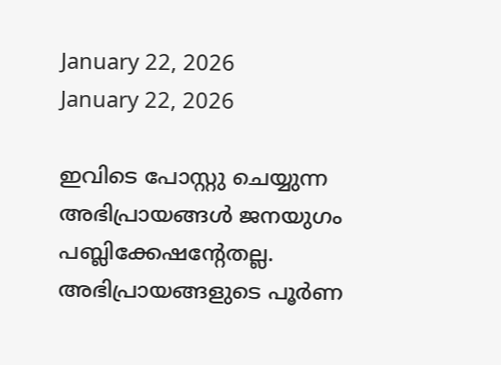January 22, 2026
January 22, 2026

ഇവിടെ പോസ്റ്റു ചെയ്യുന്ന അഭിപ്രായങ്ങള്‍ ജനയുഗം പബ്ലിക്കേഷന്റേതല്ല. അഭിപ്രായങ്ങളുടെ പൂര്‍ണ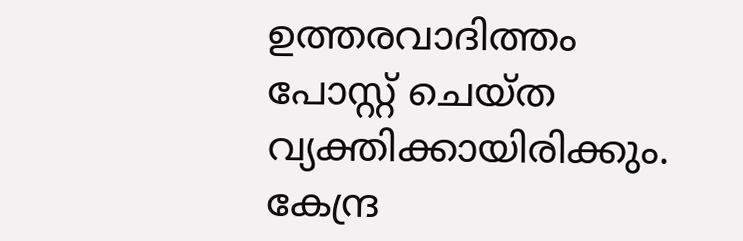ഉത്തരവാദിത്തം പോസ്റ്റ് ചെയ്ത വ്യക്തിക്കായിരിക്കും. കേന്ദ്ര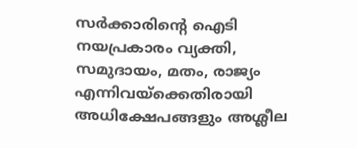സര്‍ക്കാരിന്റെ ഐടി നയപ്രകാരം വ്യക്തി, സമുദായം, മതം, രാജ്യം എന്നിവയ്‌ക്കെതിരായി അധിക്ഷേപങ്ങളും അശ്ലീല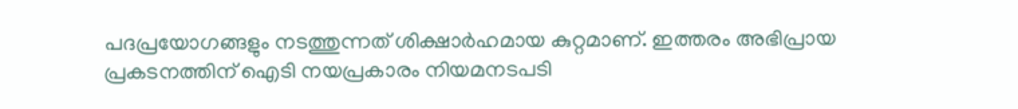പദപ്രയോഗങ്ങളും നടത്തുന്നത് ശിക്ഷാര്‍ഹമായ കുറ്റമാണ്. ഇത്തരം അഭിപ്രായ പ്രകടനത്തിന് ഐടി നയപ്രകാരം നിയമനടപടി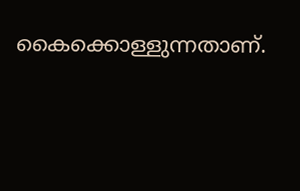കൈക്കൊള്ളുന്നതാണ്.